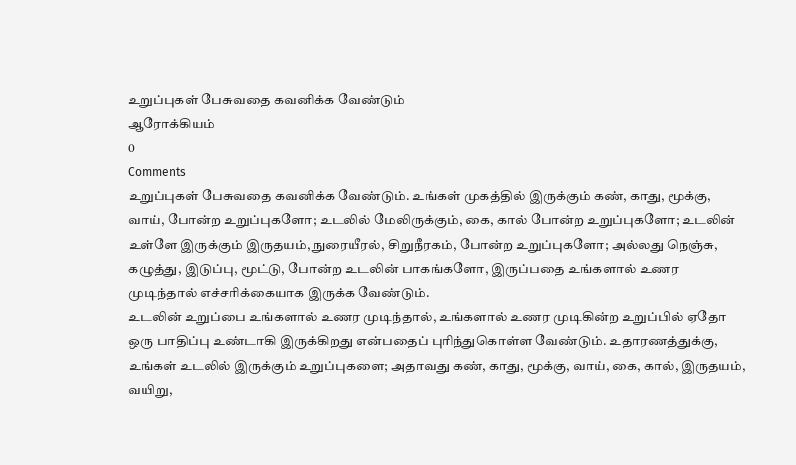உறுப்புகள் பேசுவதை கவனிக்க வேண்டும்
ஆரோக்கியம்
0
Comments
உறுப்புகள் பேசுவதை கவனிக்க வேண்டும். உங்கள் முகத்தில் இருக்கும் கண், காது, மூக்கு, வாய், போன்ற உறுப்புகளோ; உடலில் மேலிருக்கும், கை, கால் போன்ற உறுப்புகளோ; உடலின் உள்ளே இருக்கும் இருதயம், நுரையீரல், சிறுநீரகம், போன்ற உறுப்புகளோ; அல்லது நெஞ்சு, கழுத்து, இடுப்பு, மூட்டு, போன்ற உடலின் பாகங்களோ, இருப்பதை உங்களால் உணர முடிந்தால் எச்சரிக்கையாக இருக்க வேண்டும்.
உடலின் உறுப்பை உங்களால் உணர முடிந்தால், உங்களால் உணர முடிகின்ற உறுப்பில் ஏதோ ஒரு பாதிப்பு உண்டாகி இருக்கிறது என்பதைப் புரிந்துகொள்ள வேண்டும். உதாரணத்துக்கு, உங்கள் உடலில் இருக்கும் உறுப்புகளை; அதாவது கண், காது, மூக்கு, வாய், கை, கால், இருதயம், வயிறு,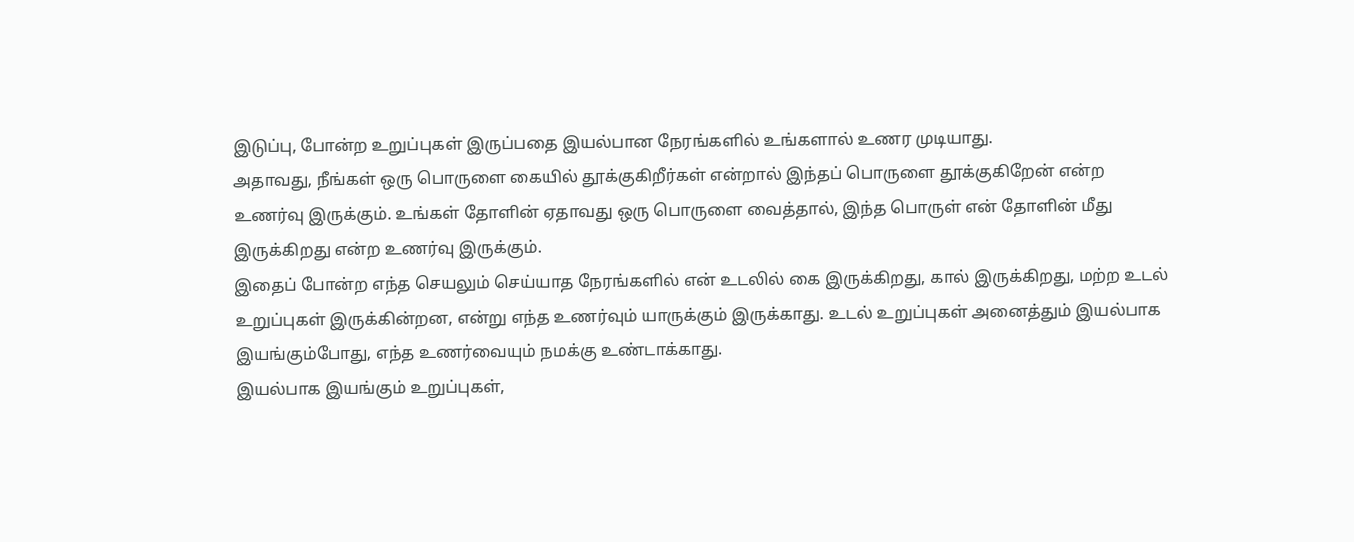இடுப்பு, போன்ற உறுப்புகள் இருப்பதை இயல்பான நேரங்களில் உங்களால் உணர முடியாது.
அதாவது, நீங்கள் ஒரு பொருளை கையில் தூக்குகிறீர்கள் என்றால் இந்தப் பொருளை தூக்குகிறேன் என்ற உணர்வு இருக்கும். உங்கள் தோளின் ஏதாவது ஒரு பொருளை வைத்தால், இந்த பொருள் என் தோளின் மீது இருக்கிறது என்ற உணர்வு இருக்கும்.
இதைப் போன்ற எந்த செயலும் செய்யாத நேரங்களில் என் உடலில் கை இருக்கிறது, கால் இருக்கிறது, மற்ற உடல் உறுப்புகள் இருக்கின்றன, என்று எந்த உணர்வும் யாருக்கும் இருக்காது. உடல் உறுப்புகள் அனைத்தும் இயல்பாக இயங்கும்போது, எந்த உணர்வையும் நமக்கு உண்டாக்காது.
இயல்பாக இயங்கும் உறுப்புகள்,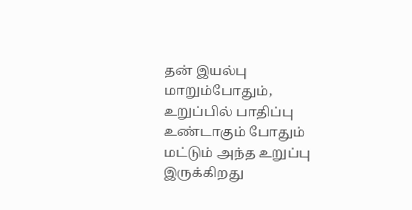தன் இயல்பு மாறும்போதும், உறுப்பில் பாதிப்பு உண்டாகும் போதும் மட்டும் அந்த உறுப்பு இருக்கிறது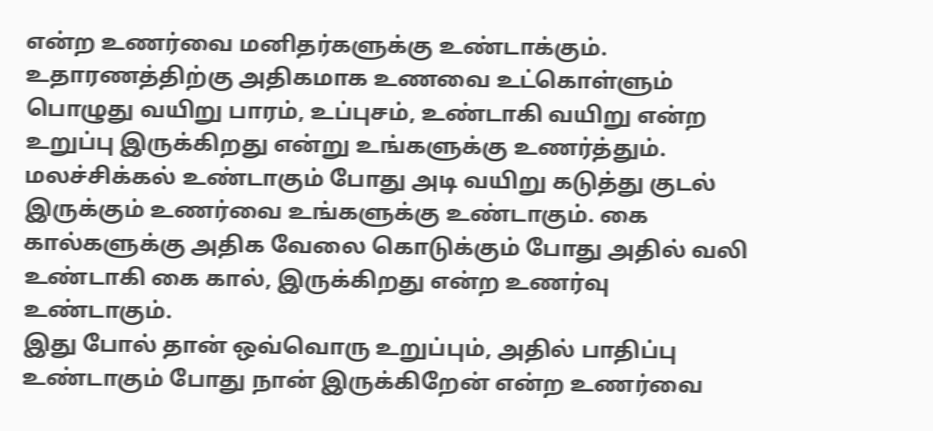என்ற உணர்வை மனிதர்களுக்கு உண்டாக்கும்.
உதாரணத்திற்கு அதிகமாக உணவை உட்கொள்ளும் பொழுது வயிறு பாரம், உப்புசம், உண்டாகி வயிறு என்ற உறுப்பு இருக்கிறது என்று உங்களுக்கு உணர்த்தும். மலச்சிக்கல் உண்டாகும் போது அடி வயிறு கடுத்து குடல் இருக்கும் உணர்வை உங்களுக்கு உண்டாகும். கை கால்களுக்கு அதிக வேலை கொடுக்கும் போது அதில் வலி உண்டாகி கை கால், இருக்கிறது என்ற உணர்வு உண்டாகும்.
இது போல் தான் ஒவ்வொரு உறுப்பும், அதில் பாதிப்பு உண்டாகும் போது நான் இருக்கிறேன் என்ற உணர்வை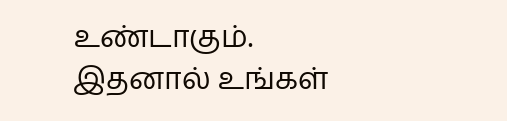உண்டாகும். இதனால் உங்கள்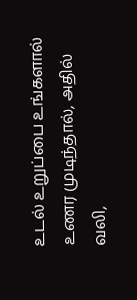உடல் உறுப்பை உங்களால் உணர முடிந்தால், அதில் வலி,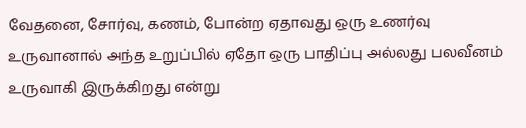வேதனை, சோர்வு, கணம், போன்ற ஏதாவது ஒரு உணர்வு உருவானால் அந்த உறுப்பில் ஏதோ ஒரு பாதிப்பு அல்லது பலவீனம் உருவாகி இருக்கிறது என்று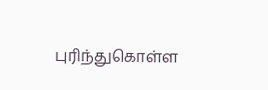புரிந்துகொள்ள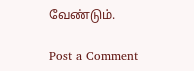வேண்டும்.

Post a Comment